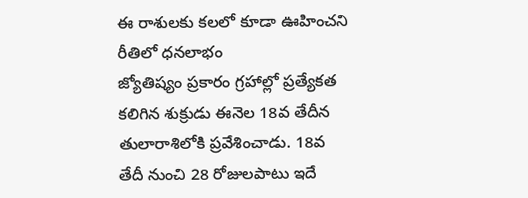ఈ రాశులకు కలలో కూడా ఊహించని రీతిలో ధనలాభం
జ్యోతిష్యం ప్రకారం గ్రహాల్లో ప్రత్యేకత కలిగిన శుక్రుడు ఈనెల 18వ తేదీన తులారాశిలోకి ప్రవేశించాడు. 18వ తేదీ నుంచి 28 రోజులపాటు ఇదే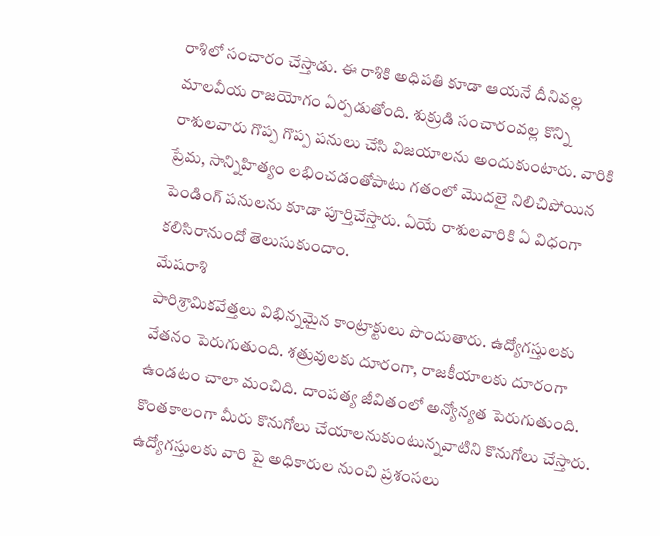రాశిలో సంచారం చేస్తాడు. ఈ రాశికి అధిపతి కూడా ఆయనే దీనివల్ల మాలవీయ రాజయోగం ఏర్పడుతోంది. శుక్రుడి సంచారంవల్ల కొన్ని రాశులవారు గొప్ప గొప్ప పనులు చేసి విజయాలను అందుకుంటారు. వారికి ప్రేమ, సాన్నిహిత్యం లభించడంతోపాటు గతంలో మొదలై నిలిచిపోయిన పెండింగ్ పనులను కూడా పూర్తిచేస్తారు. ఏయే రాశులవారికి ఏ విధంగా కలిసిరానుందో తెలుసుకుందాం.
మేషరాశి
పారిశ్రామికవేత్తలు విభిన్నమైన కాంట్రాక్టులు పొందుతారు. ఉద్యోగస్తులకు వేతనం పెరుగుతుంది. శత్రువులకు దూరంగా, రాజకీయాలకు దూరంగా ఉండటం చాలా మంచిది. దాంపత్య జీవితంలో అన్యోన్యత పెరుగుతుంది. కొంతకాలంగా మీరు కొనుగోలు చేయాలనుకుంటున్నవాటిని కొనుగోలు చేస్తారు. ఉద్యోగస్తులకు వారి పై అధికారుల నుంచి ప్రశంసలు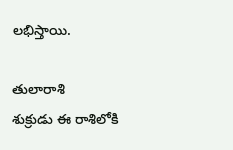లభిస్తాయి.

తులారాశి
శుక్రుడు ఈ రాశిలోకి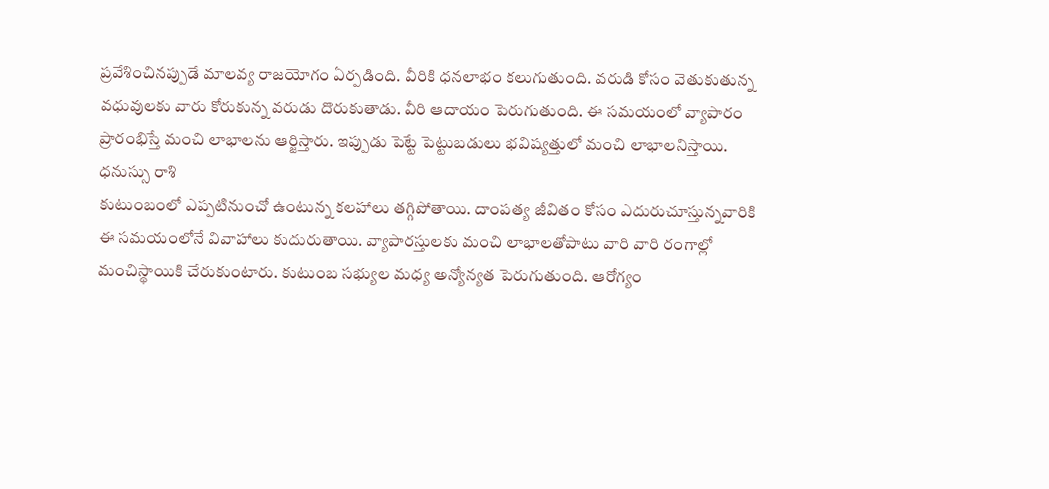ప్రవేశించినప్పుడే మాలవ్య రాజయోగం ఏర్పడింది. వీరికి ధనలాభం కలుగుతుంది. వరుడి కోసం వెతుకుతున్న వధువులకు వారు కోరుకున్న వరుడు దొరుకుతాడు. వీరి ఆదాయం పెరుగుతుంది. ఈ సమయంలో వ్యాపారం ప్రారంభిస్తే మంచి లాభాలను ఆర్జిస్తారు. ఇప్పుడు పెట్టే పెట్టుబడులు భవిష్యత్తులో మంచి లాభాలనిస్తాయి.
ధనుస్సు రాశి
కుటుంబంలో ఎప్పటినుంచో ఉంటున్న కలహాలు తగ్గిపోతాయి. దాంపత్య జీవితం కోసం ఎదురుచూస్తున్నవారికి ఈ సమయంలోనే వివాహాలు కుదురుతాయి. వ్యాపారస్తులకు మంచి లాభాలతోపాటు వారి వారి రంగాల్లో మంచిస్థాయికి చేరుకుంటారు. కుటుంబ సభ్యుల మధ్య అన్యోన్యత పెరుగుతుంది. ఆరోగ్యం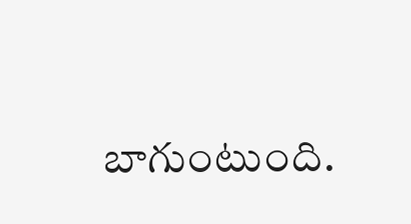బాగుంటుంది.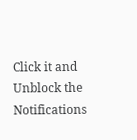Click it and Unblock the Notifications